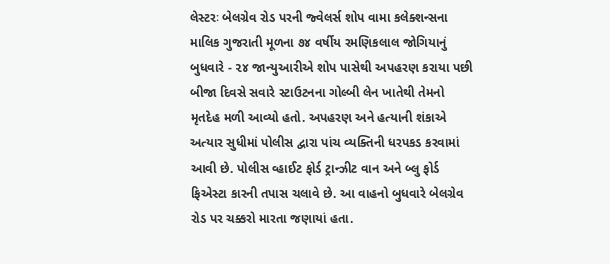લેસ્ટરઃ બેલગ્રેવ રોડ પરની જ્વેલર્સ શોપ વામા કલેક્શન્સના માલિક ગુજરાતી મૂળના ૭૪ વર્ષીય રમણિકલાલ જોગિયાનું બુધવારે - ૨૪ જાન્યુઆરીએ શોપ પાસેથી અપહરણ કરાયા પછી બીજા દિવસે સવારે સ્ટાઉટનના ગોલ્બી લેન ખાતેથી તેમનો મૃતદેહ મળી આવ્યો હતો. અપહરણ અને હત્યાની શંકાએ અત્યાર સુધીમાં પોલીસ દ્વારા પાંચ વ્યક્તિની ધરપકડ કરવામાં આવી છે. પોલીસ વ્હાઈટ ફોર્ડ ટ્રાન્ઝીટ વાન અને બ્લુ ફોર્ડ ફિએસ્ટા કારની તપાસ ચલાવે છે. આ વાહનો બુધવારે બેલગ્રેવ રોડ પર ચક્કરો મારતા જણાયાં હતા.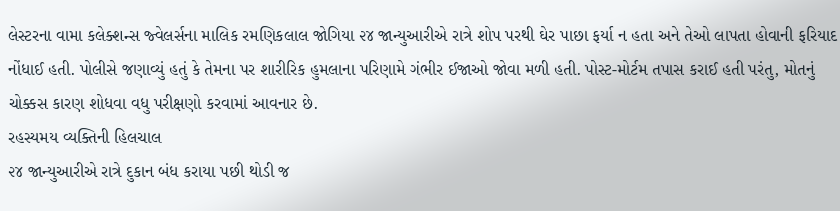લેસ્ટરના વામા કલેક્શન્સ જ્વેલર્સના માલિક રમણિકલાલ જોગિયા ૨૪ જાન્યુઆરીએ રાત્રે શોપ પરથી ઘેર પાછા ફર્યા ન હતા અને તેઓ લાપતા હોવાની ફરિયાદ નોંધાઈ હતી. પોલીસે જણાવ્યું હતું કે તેમના પર શારીરિક હુમલાના પરિણામે ગંભીર ઈજાઓ જોવા મળી હતી. પોસ્ટ-મોર્ટમ તપાસ કરાઈ હતી પરંતુ, મોતનું ચોક્કસ કારણ શોધવા વધુ પરીક્ષણો કરવામાં આવનાર છે.
રહસ્યમય વ્યક્તિની હિલચાલ
૨૪ જાન્યુઆરીએ રાત્રે દુકાન બંધ કરાયા પછી થોડી જ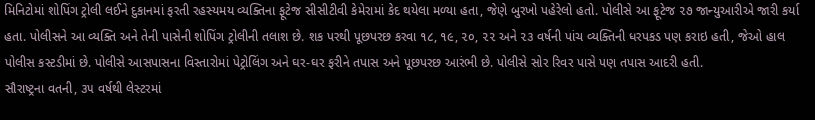મિનિટોમાં શોપિંગ ટ્રોલી લઈને દુકાનમાં ફરતી રહસ્યમય વ્યક્તિના ફૂટેજ સીસીટીવી કેમેરામાં કેદ થયેલા મળ્યા હતા, જેણે બુરખો પહેરેલો હતો. પોલીસે આ ફૂટેજ ૨૭ જાન્યુઆરીએ જારી કર્યા હતા. પોલીસને આ વ્યક્તિ અને તેની પાસેની શોપિંગ ટ્રોલીની તલાશ છે. શક પરથી પૂછપરછ કરવા ૧૮, ૧૯, ૨૦, ૨૨ અને ૨૩ વર્ષની પાંચ વ્યક્તિની ધરપકડ પણ કરાઇ હતી, જેઓ હાલ પોલીસ કસ્ટડીમાં છે. પોલીસે આસપાસના વિસ્તારોમાં પેટ્રોલિંગ અને ઘર-ઘર ફરીને તપાસ અને પૂછપરછ આરંભી છે. પોલીસે સોર રિવર પાસે પણ તપાસ આદરી હતી.
સૌરાષ્ટ્રના વતની, ૩૫ વર્ષથી લેસ્ટરમાં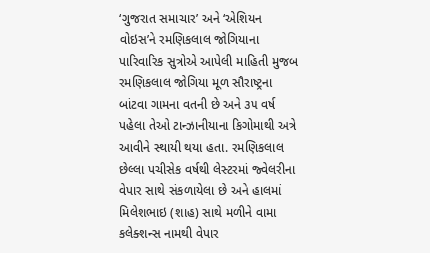‘ગુજરાત સમાચાર’ અને ‘એશિયન વોઇસ’ને રમણિકલાલ જોગિયાના પારિવારિક સુત્રોએ આપેલી માહિતી મુજબ રમણિકલાલ જોગિયા મૂળ સૌરાષ્ટ્રના બાંટવા ગામના વતની છે અને ૩૫ વર્ષ પહેલા તેઓ ટાન્ઝાનીયાના કિગોમાથી અત્રે આવીને સ્થાયી થયા હતા. રમણિકલાલ છેલ્લા પચીસેક વર્ષથી લેસ્ટરમાં જ્વેલરીના વેપાર સાથે સંકળાયેલા છે અને હાલમાં મિલેશભાઇ (શાહ) સાથે મળીને વામા કલેક્શન્સ નામથી વેપાર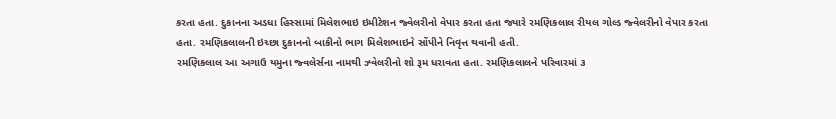કરતા હતા. દુકાનના અડધા હિસ્સામાં મિલેશભાઇ ઇમીટેશન જ્વેલરીનો વેપાર કરતા હતા જ્યારે રમણિકલાલ રીયલ ગોલ્ડ જ્વેલરીનો વેપાર કરતા હતા. રમણિકલાલની ઇચ્છા દુકાનનો બાકીનો ભાગ મિલેશભાઇને સોંપીને નિવૃત્ત થવાની હતી.
રમણિકલાલ આ અગાઉ યમુના જ્વલેર્સના નામથી ઝ્વેલરીનો શો રૂમ ધરાવતા હતા. રમણિકલાલને પરિવારમાં ૩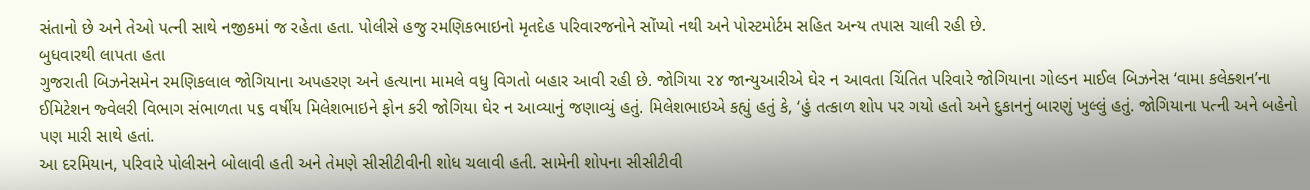સંતાનો છે અને તેઓ પત્ની સાથે નજીકમાં જ રહેતા હતા. પોલીસે હજુ રમણિકભાઇનો મૃતદેહ પરિવારજનોને સોંપ્યો નથી અને પોસ્ટમોર્ટમ સહિત અન્ય તપાસ ચાલી રહી છે.
બુધવારથી લાપતા હતા
ગુજરાતી બિઝનેસમેન રમણિકલાલ જોગિયાના અપહરણ અને હત્યાના મામલે વધુ વિગતો બહાર આવી રહી છે. જોગિયા ૨૪ જાન્યુઆરીએ ઘેર ન આવતા ચિંતિત પરિવારે જોગિયાના ગોલ્ડન માઈલ બિઝનેસ ‘વામા કલેક્શન’ના ઈમિટેશન જ્વેલરી વિભાગ સંભાળતા ૫૬ વર્ષીય મિલેશભાઇને ફોન કરી જોગિયા ઘેર ન આવ્યાનું જણાવ્યું હતું. મિલેશભાઇએ કહ્યું હતું કે, ‘હું તત્કાળ શોપ પર ગયો હતો અને દુકાનનું બારણું ખુલ્લું હતું. જોગિયાના પત્ની અને બહેનો પણ મારી સાથે હતાં.
આ દરમિયાન, પરિવારે પોલીસને બોલાવી હતી અને તેમણે સીસીટીવીની શોધ ચલાવી હતી. સામેની શોપના સીસીટીવી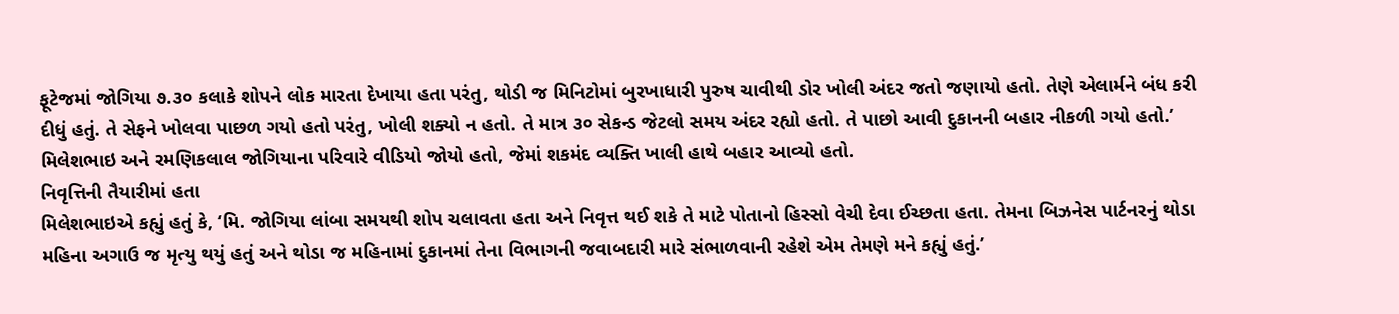ફૂટેજમાં જોગિયા ૭.૩૦ કલાકે શોપને લોક મારતા દેખાયા હતા પરંતુ, થોડી જ મિનિટોમાં બુરખાધારી પુરુષ ચાવીથી ડોર ખોલી અંદર જતો જણાયો હતો. તેણે એલાર્મને બંધ કરી દીધું હતું. તે સેફને ખોલવા પાછળ ગયો હતો પરંતુ, ખોલી શક્યો ન હતો. તે માત્ર ૩૦ સેકન્ડ જેટલો સમય અંદર રહ્યો હતો. તે પાછો આવી દુકાનની બહાર નીકળી ગયો હતો.’ મિલેશભાઇ અને રમણિકલાલ જોગિયાના પરિવારે વીડિયો જોયો હતો, જેમાં શકમંદ વ્યક્તિ ખાલી હાથે બહાર આવ્યો હતો.
નિવૃત્તિની તૈયારીમાં હતા
મિલેશભાઇએ કહ્યું હતું કે, ‘મિ. જોગિયા લાંબા સમયથી શોપ ચલાવતા હતા અને નિવૃત્ત થઈ શકે તે માટે પોતાનો હિસ્સો વેચી દેવા ઈચ્છતા હતા. તેમના બિઝનેસ પાર્ટનરનું થોડા મહિના અગાઉ જ મૃત્યુ થયું હતું અને થોડા જ મહિનામાં દુકાનમાં તેના વિભાગની જવાબદારી મારે સંભાળવાની રહેશે એમ તેમણે મને કહ્યું હતું.’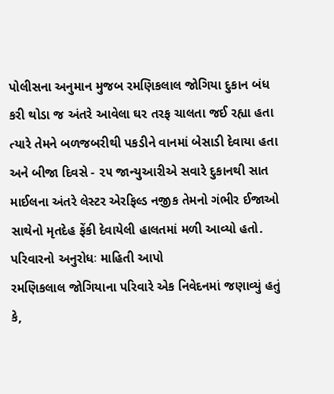પોલીસના અનુમાન મુજબ રમણિકલાલ જોગિયા દુકાન બંધ કરી થોડા જ અંતરે આવેલા ઘર તરફ ચાલતા જઈ રહ્યા હતા ત્યારે તેમને બળજબરીથી પકડીને વાનમાં બેસાડી દેવાયા હતા અને બીજા દિવસે - ૨૫ જાન્યુઆરીએ સવારે દુકાનથી સાત માઈલના અંતરે લેસ્ટર એરફિલ્ડ નજીક તેમનો ગંભીર ઈજાઓ સાથેનો મૃતદેહ ફેંકી દેવાયેલી હાલતમાં મળી આવ્યો હતો.
પરિવારનો અનુરોધઃ માહિતી આપો
રમણિકલાલ જોગિયાના પરિવારે એક નિવેદનમાં જણાવ્યું હતું કે,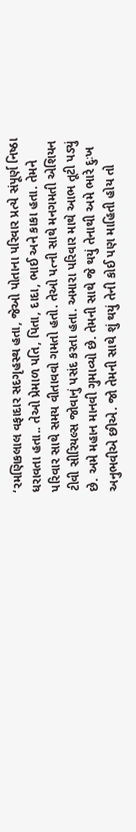‘રમણિકલાલ વફાદાર સદગૃહસ્થ હતા, જેઓ પોતાના પરિવાર પ્રત્યે સંપૂર્ણ નિષ્ઠા ધરાવતા હતા.. તેઓ પ્રેમાળ પતિ, પિતા, દાદા, ભાઈ અને કાકા હતા. તેમને પરિવાર સાથે સમય વીતાવવો ગમતો હતો. તેઓ પત્ની સાથે મનગમતી એશિયન ટીવી સીરિયલ્સ જોવાનું પસંદ કરતા હતા. અમારા પરિવાર માથે આભ તૂટી પડ્યું છે. અમે મહાન માનવી ગુમાવ્યો છે. તેમની સાથે જે થયું તેનાથી અમે ભારે દુઃખ અનુભવીએ છીએ. જો તેમની સાથે શું થયું તેની કોઈ પણ માહિતી હોય તો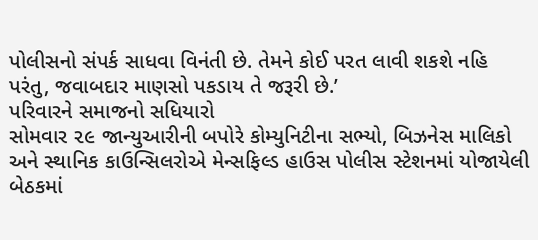પોલીસનો સંપર્ક સાધવા વિનંતી છે. તેમને કોઈ પરત લાવી શકશે નહિ પરંતુ, જવાબદાર માણસો પકડાય તે જરૂરી છે.’
પરિવારને સમાજનો સધિયારો
સોમવાર ૨૯ જાન્યુઆરીની બપોરે કોમ્યુનિટીના સભ્યો, બિઝનેસ માલિકો અને સ્થાનિક કાઉન્સિલરોએ મેન્સફિલ્ડ હાઉસ પોલીસ સ્ટેશનમાં યોજાયેલી બેઠકમાં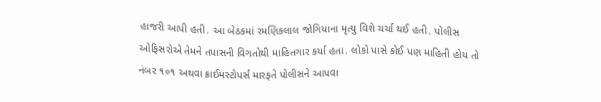હાજરી આપી હતી. આ બેઠકમાં રમણિકલાલ જોગિયાના મૃત્યુ વિશે ચર્ચા થઈ હતી. પોલીસ ઓફિસરોએ તેમને તપાસની વિગતોથી માહિતગાર કર્યા હતા. લોકો પાસે કોઈ પણ માહિતી હોય તો નંબર ૧૦૧ અથવા ક્રાઈમસ્ટોપર્સ મારફતે પોલીસને આપવા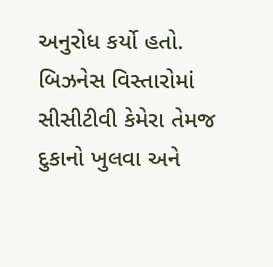અનુરોધ કર્યો હતો. બિઝનેસ વિસ્તારોમાં સીસીટીવી કેમેરા તેમજ દુકાનો ખુલવા અને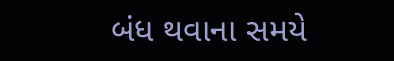બંધ થવાના સમયે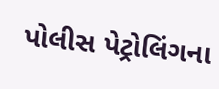પોલીસ પેટ્રોલિંગના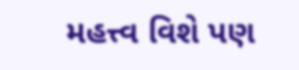મહત્ત્વ વિશે પણ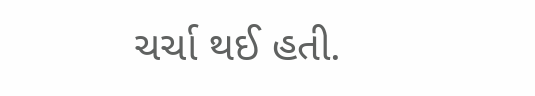ચર્ચા થઈ હતી.